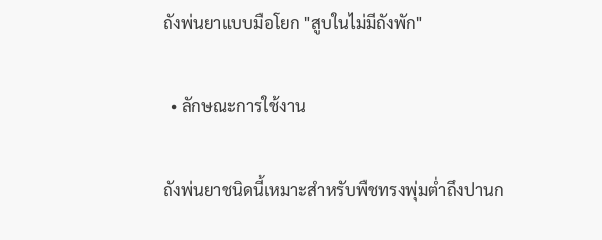ถังพ่นยาแบบมือโยก "สูบในไม่มีถังพัก"

  • ลักษณะการใช้งาน

ถังพ่นยาชนิดนี้เหมาะสำหรับพืชทรงพุ่มต่ำถึงปานก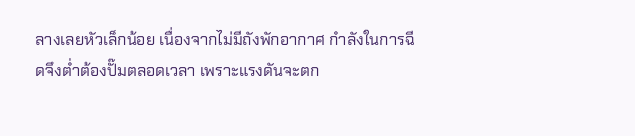ลางเลยหัวเล็กน้อย เนื่องจากไม่มีถังพักอากาศ กำลังในการฉีดจึงต่ำต้องปั๊มตลอดเวลา เพราะแรงดันจะตก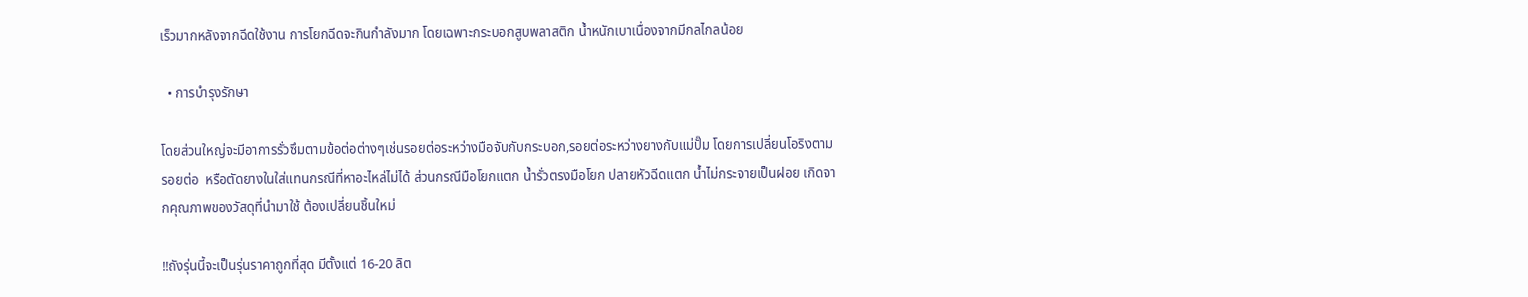เร็วมากหลังจากฉีดใช้งาน การโยกฉีดจะกินกำลังมาก โดยเฉพาะกระบอกสูบพลาสติก น้ำหนักเบาเนื่องจากมีกลไกลน้อย

  • การบำรุงรักษา

โดยส่วนใหญ่จะมีอาการรั่วซึมตามข้อต่อต่างๆเช่นรอยต่อระหว่างมือจับกับกระบอก,รอยต่อระหว่างยางกับแม่ปั๊ม โดยการเปลี่ยนโอริงตามรอยต่อ  หรือตัดยางในใส่แทนกรณีที่หาอะไหล่ไม่ได้ ส่วนกรณีมือโยกแตก น้ำรั่วตรงมือโยก ปลายหัวฉีดแตก น้ำไม่กระจายเป็นฝอย เกิดจากคุณภาพของวัสดุที่นำมาใช้ ต้องเปลี่ยนชิ้นใหม่

‼ถังรุ่นนี้จะเป็นรุ่นราคาถูกที่สุด มีตั้งแต่ 16-20 ลิต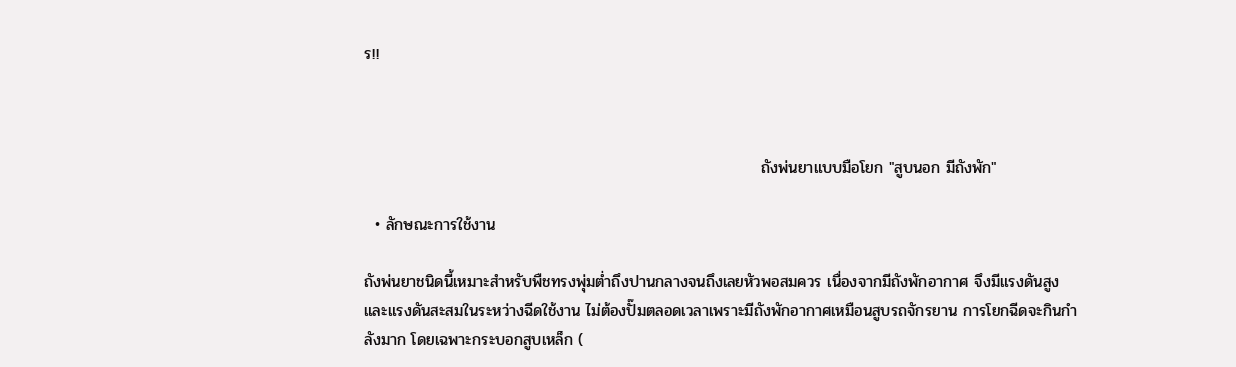ร!!



                                                                       ถังพ่นยาแบบมือโยก "สูบนอก มีถังพัก"

  • ลักษณะการใช้งาน

ถังพ่นยาชนิดนี้เหมาะสำหรับพืชทรงพุ่มต่ำถึงปานกลางจนถึงเลยหัวพอสมควร เนื่องจากมีถังพักอากาศ จึงมีแรงดันสูงและแรงดันสะสมในระหว่างฉีดใช้งาน ไม่ต้องปั๊มตลอดเวลาเพราะมีถังพักอากาศเหมือนสูบรถจักรยาน การโยกฉีดจะกินกำลังมาก โดยเฉพาะกระบอกสูบเหล็ก (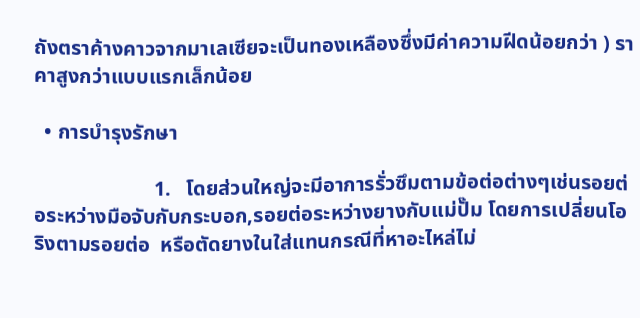ถังตราค้างคาวจากมาเลเซียจะเป็นทองเหลืองซึ่งมีค่าความฝีดน้อยกว่า ) ราคาสูงกว่าแบบแรกเล็กน้อย

  • การบำรุงรักษา

                       1.   โดยส่วนใหญ่จะมีอาการรั่วซึมตามข้อต่อต่างๆเช่นรอยต่อระหว่างมือจับกับกระบอก,รอยต่อระหว่างยางกับแม่ปั๊ม โดยการเปลี่ยนโอริงตามรอยต่อ  หรือตัดยางในใส่แทนกรณีที่หาอะไหล่ไม่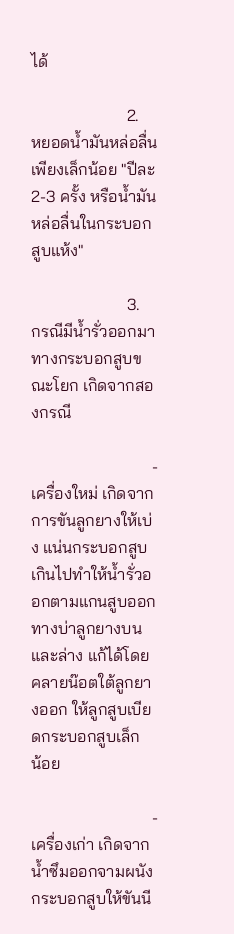ได้

                       2.   หยอดน้ำมันหล่อลื่น เพียงเล็กน้อย "ปีละ 2-3 ครั้ง หรือน้ำมันหล่อลื่นในกระบอกสูบแห้ง"

                       3.   กรณีมีน้ำรั่วออกมาทางกระบอกสูบขณะโยก เกิดจากสองกรณี

                             -   เครื่องใหม่ เกิดจากการขันลูกยางให้เบ่ง แน่นกระบอกสูบเกินไปทำให้น้ำรั่วออกตามแกนสูบออกทางบ่าลูกยางบนและล่าง แก้ได้โดยคลายน๊อตใต้ลูกยางออก ให้ลูกสูบเบียดกระบอกสูบเล็ก                                   น้อย

                             -   เครื่องเก่า เกิดจากน้ำซึมออกจามผนังกระบอกสูบให้ขันนี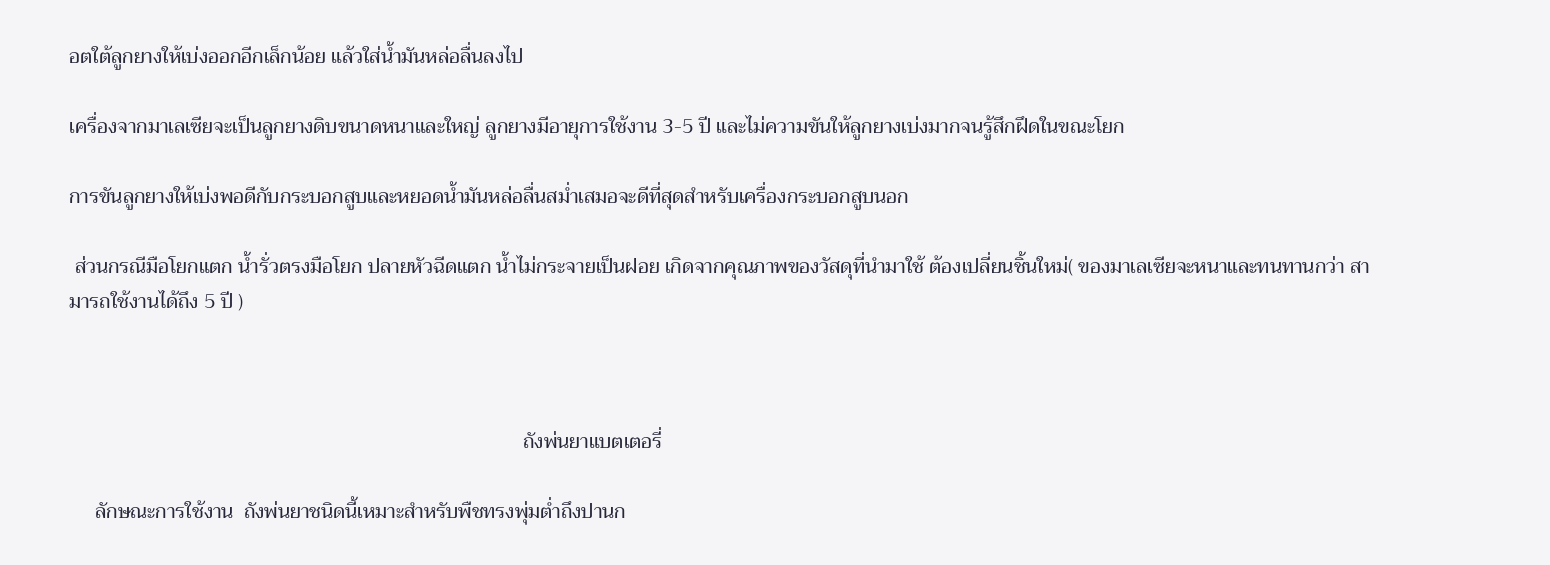อตใต้ลูกยางให้เบ่งออกอีกเล็กน้อย แล้วใส่น้ำมันหล่อลื่นลงไป

เครื่องจากมาเลเซียจะเป็นลูกยางดิบขนาดหนาและใหญ่ ลูกยางมีอายุการใช้งาน 3-5 ปี และไม่ความขันให้ลูกยางเบ่งมากจนรู้สึกฝึดในขณะโยก

การขันลูกยางให้เบ่งพอดีกับกระบอกสูบและหยอดน้ำมันหล่อลื่นสม่ำเสมอจะดีที่สุดสำหรับเครื่องกระบอกสูบนอก

 ส่วนกรณีมือโยกแตก น้ำรั่วตรงมือโยก ปลายหัวฉีดแตก น้ำไม่กระจายเป็นฝอย เกิดจากคุณภาพของวัสดุที่นำมาใช้ ต้องเปลี่ยนชิ้นใหม่( ของมาเลเซียจะหนาและทนทานกว่า สามารถใช้งานได้ถึง 5 ปี )



                                                                                       ถังพ่นยาแบตเตอรี่

     ลักษณะการใช้งาน  ถังพ่นยาชนิดนี้เหมาะสำหรับพืชทรงพุ่มต่ำถึงปานก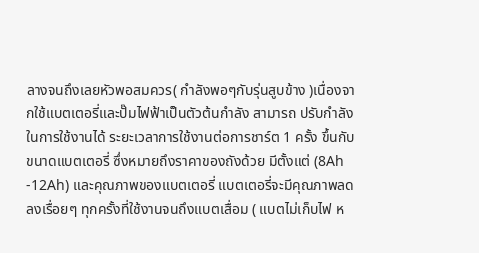ลางจนถึงเลยหัวพอสมควร( กำลังพอๆกับรุ่นสูบข้าง )เนื่องจากใช้แบตเตอรี่และปั๊มไฟฟ้าเป็นตัวต้นกำลัง สามารถ ปรับกำลังในการใช้งานได้ ระยะเวลาการใช้งานต่อการชาร์ต 1 ครั้ง ขึ้นกับขนาดแบตเตอรี่ ซึ่งหมายถึงราคาของถังด้วย มีตั้งแต่ (8Ah -12Ah) และคุณภาพของแบตเตอรี่ แบตเตอรี่จะมีคุณภาพลดลงเรื่อยๆ ทุกครั้งที่ใช้งานจนถึงแบตเสื่อม ( แบตไม่เก็บไฟ ห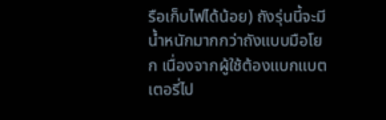รือเก็บไฟได้น้อย) ถังรุ่นนี้จะมีน้ำหนักมากกว่าถังแบบมือโยก เนื่องจากผู้ใช้ต้องแบกแบตเตอรี่ไป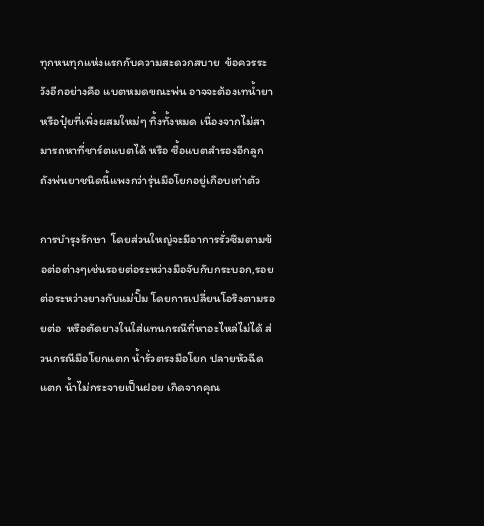ทุกหนทุกแห่งแรกกับความสะดวกสบาย  ข้อควรระวังอีกอย่างคือ แบตหมดขณะพ่น อาจจะต้องเทน้ำยาหรือปุ๋ยที่เพิ่งผสมใหม่ๆ ทิ้งทั้งหมด เนื่องจากไม่สามารถหาที่ชาร์ตแบตได้ หรือ ซื้อแบตสำรองอีกลูก ถังพ่นยาชนิดนี้แพงกว่ารุ่นมือโยกอยู่เกือบเท่าตัว

การบำรุงรักษา  โดยส่วนใหญ่จะมีอาการรั่วซึมตามข้อต่อต่างๆเช่นรอยต่อระหว่างมือจับกับกระบอก,รอยต่อระหว่างยางกับแม่ปั๊ม โดยการเปลี่ยนโอริงตามรอยต่อ  หรือตัดยางในใส่แทนกรณีที่หาอะไหล่ไม่ได้ ส่วนกรณีมือโยกแตก น้ำรั่วตรงมือโยก ปลายหัวฉีดแตก น้ำไม่กระจายเป็นฝอย เกิดจากคุณ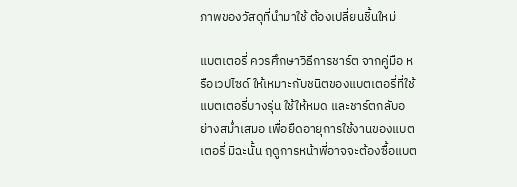ภาพของวัสดุที่นำมาใช้ ต้องเปลี่ยนชิ้นใหม่

แบตเตอรี่ ควรศึกษาวิธีการชาร์ต จากคู่มือ หรือเวปไซด์ ให้เหมาะกับชนิตของแบตเตอรี่ที่ใช้ แบตเตอรี่บางรุ่น ใช้ให้หมด และชาร์ตกลับอย่างสม่ำเสมอ เพื่อยืดอายุการใช้งานของแบตเตอรี่ มิฉะนั้น ฤดูการหน้าพี่อาจจะต้องซื้อแบต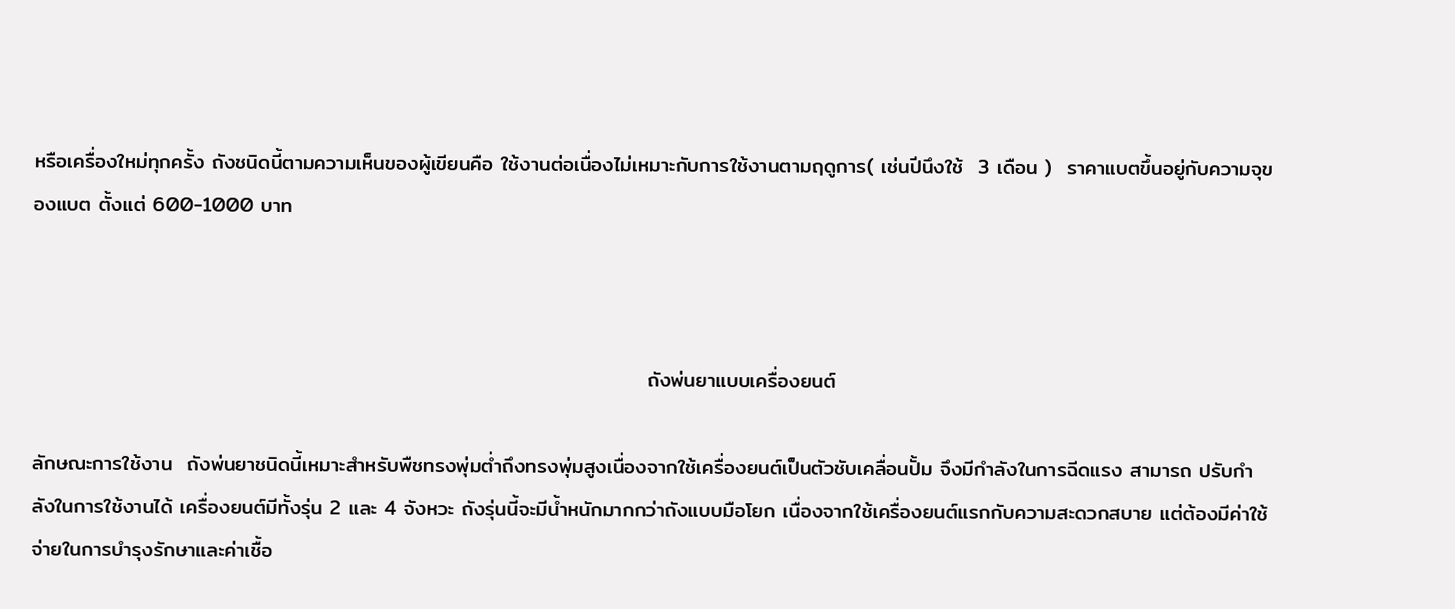หรือเครื่องใหม่ทุกครั้ง ถังชนิดนี้ตามความเห็นของผู้เขียนคือ ใช้งานต่อเนื่องไม่เหมาะกับการใช้งานตามฤดูการ( เช่นปีนึงใช้  3 เดือน )  ราคาแบตขึ้นอยู่กับความจุของแบต ตั้งแต่ 600-1000 บาท



                                                                                   ถังพ่นยาแบบเครื่องยนต์

ลักษณะการใช้งาน  ถังพ่นยาชนิดนี้เหมาะสำหรับพืชทรงพุ่มต่ำถึงทรงพุ่มสูงเนื่องจากใช้เครื่องยนต์เป็นตัวชับเคลื่อนปั้ม จึงมีกำลังในการฉีดแรง สามารถ ปรับกำลังในการใช้งานได้ เครื่องยนต์มีทั้งรุ่น 2 และ 4 จังหวะ ถังรุ่นนี้จะมีน้ำหนักมากกว่าถังแบบมือโยก เนื่องจากใช้เครื่องยนต์แรกกับความสะดวกสบาย แต่ต้องมีค่าใช้จ่ายในการบำรุงรักษาและค่าเชื้อ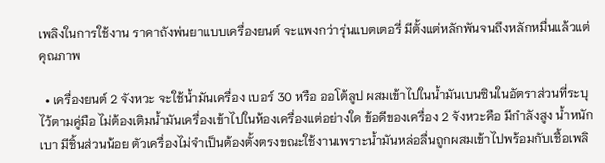เพลิงในการใช้งาน ราคาถังพ่นยาแบบเครื่องยนต์ จะแพงกว่ารุ่นแบตเตอรี่ มีตั้งแต่หลักพันจนถึงหลักหมื่นแล้วแต่คุณภาพ

  • เครื่องยนต์ 2 จังหวะ จะใช้น้ำมันเครื่อง เบอร์ 30 หรือ ออโต้ลูป ผสมเข้าไปในน้ำมันเบนซินในอัตราส่วนที่ระบุไว้ตามคู่มือ ไม่ต้องเติมน้ำมันเครื่องเข้าไปในห้องเครื่องแต่อย่างใด ข้อดีของเครื่อง 2 จังหวะคือ มีกำลังสูง น้ำหนักเบา มีชิ้นส่วนน้อย ตัวเครื่องไม่จำเป็นต้องตั้งตรงขณะใช้งานเพราะน้ำมันหล่อลื่นถูกผสมเข้าไปพร้อมกับเชื้อเพลิ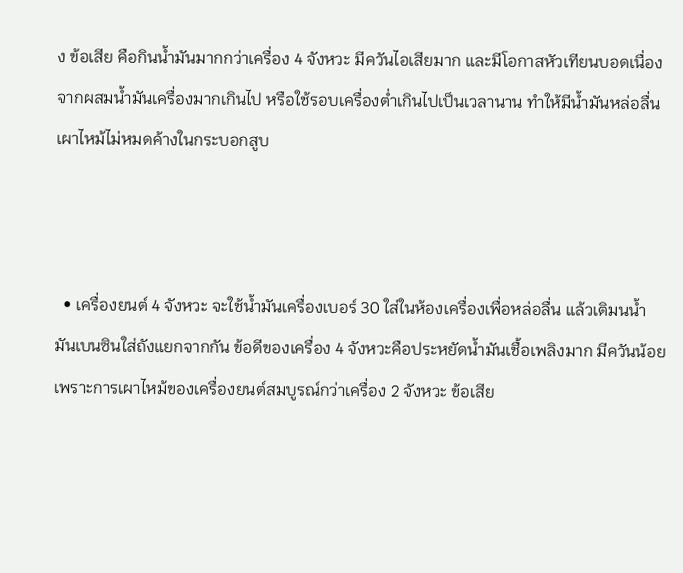ง ข้อเสีย คือกินน้ำมันมากกว่าเครื่อง 4 จังหวะ มีควันไอเสียมาก และมีโอกาสหัวเทียนบอดเนื่องจากผสมน้ำมันเครื่องมากเกินไป หรือใช้รอบเครื่องต่ำเกินไปเป็นเวลานาน ทำให้มีน้ำมันหล่อลื่นเผาไหม้ไม่หมดค้างในกระบอกสูบ



  • เครื่องยนต์ 4 จังหวะ จะใช้น้ำมันเครื่องเบอร์ 30 ใส่ในห้องเครื่องเพื่อหล่อลื่น แล้วเติมนน้ำมันเบนซินใส่ถังแยกจากกัน ข้อดีของเครื่อง 4 จังหวะคือประหยัดน้ำมันเชื้อเพลิงมาก มีควันน้อย เพราะการเผาไหม้ของเครื่องยนต์สมบูรณ์กว่าเครื่อง 2 จังหวะ ข้อเสีย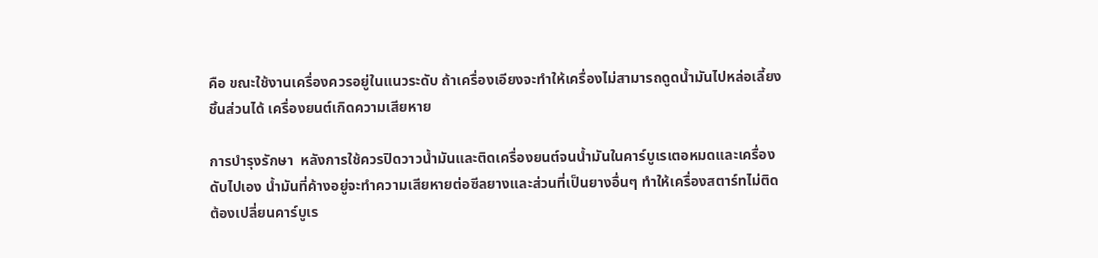คือ ขณะใช้งานเครื่องควรอยู่ในแนวระดับ ถ้าเครื่องเอียงจะทำให้เครื่องไม่สามารถดูดน้ำมันไปหล่อเลี้ยงชิ้นส่วนได้ เครื่องยนต์เกิดความเสียหาย

การบำรุงรักษา  หลังการใช้ควรปิดวาวน้ำมันและติดเครื่องยนต์จนน้ำมันในคาร์บูเรเตอหมดและเครื่องดับไปเอง น้ำมันที่ค้างอยู่จะทำความเสียหายต่อซีลยางและส่วนที่เป็นยางอื่นๆ ทำให้เครื่องสตาร์ทไม่ติด ต้องเปลี่ยนคาร์บูเร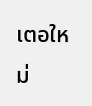เตอใหม่